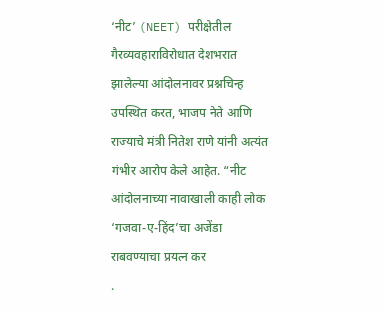‘नीट’ (NEET) परीक्षेतील गैरव्यवहाराविरोधात देशभरात झालेल्या आंदोलनावर प्रश्नचिन्ह उपस्थित करत, भाजप नेते आणि राज्याचे मंत्री नितेश राणे यांनी अत्यंत गंभीर आरोप केले आहेत. “नीट आंदोलनाच्या नावाखाली काही लोक ‘गजवा-ए-हिंद’चा अजेंडा राबवण्याचा प्रयत्न कर
.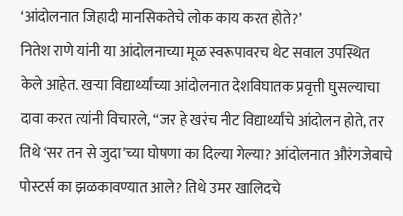‘आंदोलनात जिहादी मानसिकतेचे लोक काय करत होते?’
नितेश राणे यांनी या आंदोलनाच्या मूळ स्वरूपावरच थेट सवाल उपस्थित केले आहेत. खऱ्या विद्यार्थ्यांच्या आंदोलनात देशविघातक प्रवृत्ती घुसल्याचा दावा करत त्यांनी विचारले, “जर हे खरंच नीट विद्यार्थ्यांचे आंदोलन होते, तर तिथे ‘सर तन से जुदा’च्या घोषणा का दिल्या गेल्या? आंदोलनात औरंगजेबाचे पोस्टर्स का झळकावण्यात आले? तिथे उमर खालिदचे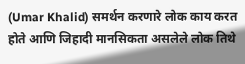(Umar Khalid) समर्थन करणारे लोक काय करत होते आणि जिहादी मानसिकता असलेले लोक तिथे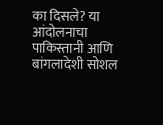का दिसले? या आंदोलनाचा पाकिस्तानी आणि बांगलादेशी सोशल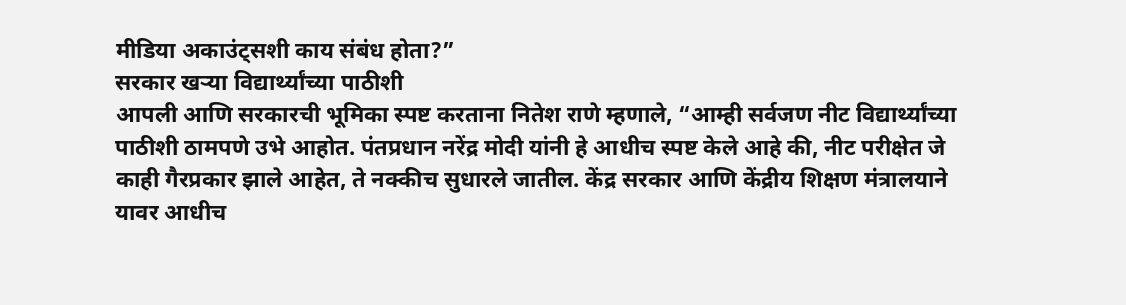मीडिया अकाउंट्सशी काय संबंध होता?”
सरकार खऱ्या विद्यार्थ्यांच्या पाठीशी
आपली आणि सरकारची भूमिका स्पष्ट करताना नितेश राणे म्हणाले, “आम्ही सर्वजण नीट विद्यार्थ्यांच्या पाठीशी ठामपणे उभे आहोत. पंतप्रधान नरेंद्र मोदी यांनी हे आधीच स्पष्ट केले आहे की, नीट परीक्षेत जे काही गैरप्रकार झाले आहेत, ते नक्कीच सुधारले जातील. केंद्र सरकार आणि केंद्रीय शिक्षण मंत्रालयाने यावर आधीच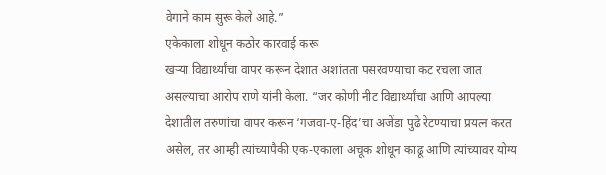वेगाने काम सुरू केले आहे.”
एकेकाला शोधून कठोर कारवाई करू
खऱ्या विद्यार्थ्यांचा वापर करून देशात अशांतता पसरवण्याचा कट रचला जात असल्याचा आरोप राणे यांनी केला. “जर कोणी नीट विद्यार्थ्यांचा आणि आपल्या देशातील तरुणांचा वापर करून ‘गजवा-ए-हिंद’चा अजेंडा पुढे रेटण्याचा प्रयत्न करत असेल, तर आम्ही त्यांच्यापैकी एक-एकाला अचूक शोधून काढू आणि त्यांच्यावर योग्य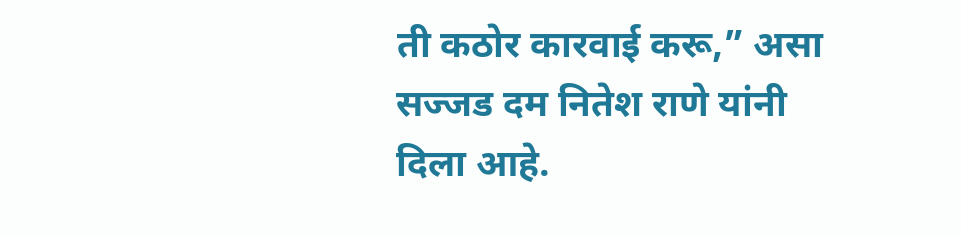ती कठोर कारवाई करू,” असा सज्जड दम नितेश राणे यांनी दिला आहे.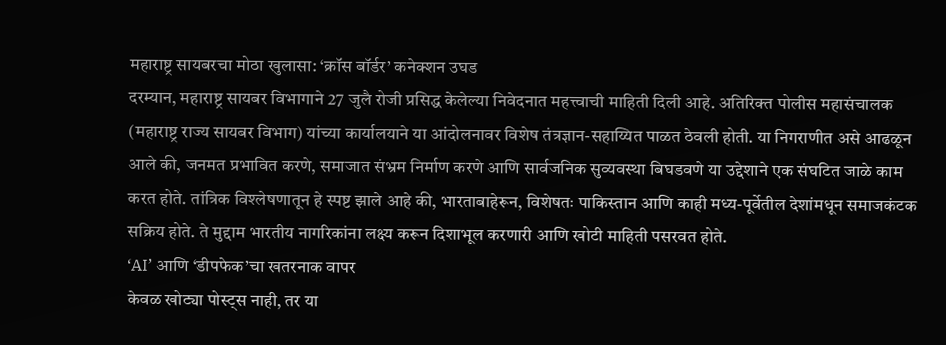महाराष्ट्र सायबरचा मोठा खुलासा: ‘क्रॉस बॉर्डर’ कनेक्शन उघड
दरम्यान, महाराष्ट्र सायबर विभागाने 27 जुलै रोजी प्रसिद्ध केलेल्या निवेदनात महत्त्वाची माहिती दिली आहे. अतिरिक्त पोलीस महासंचालक (महाराष्ट्र राज्य सायबर विभाग) यांच्या कार्यालयाने या आंदोलनावर विशेष तंत्रज्ञान-सहाय्यित पाळत ठेवली होती. या निगराणीत असे आढळून आले की, जनमत प्रभावित करणे, समाजात संभ्रम निर्माण करणे आणि सार्वजनिक सुव्यवस्था बिघडवणे या उद्देशाने एक संघटित जाळे काम करत होते. तांत्रिक विश्लेषणातून हे स्पष्ट झाले आहे की, भारताबाहेरून, विशेषतः पाकिस्तान आणि काही मध्य-पूर्वेतील देशांमधून समाजकंटक सक्रिय होते. ते मुद्दाम भारतीय नागरिकांना लक्ष्य करून दिशाभूल करणारी आणि खोटी माहिती पसरवत होते.
‘AI’ आणि ‘डीपफेक’चा खतरनाक वापर
केवळ खोट्या पोस्ट्स नाही, तर या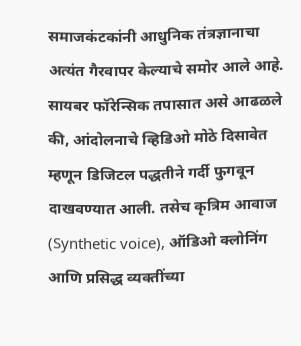समाजकंटकांनी आधुनिक तंत्रज्ञानाचा अत्यंत गैरवापर केल्याचे समोर आले आहे. सायबर फॉरेन्सिक तपासात असे आढळले की, आंदोलनाचे व्हिडिओ मोठे दिसावेत म्हणून डिजिटल पद्धतीने गर्दी फुगवून दाखवण्यात आली. तसेच कृत्रिम आवाज (Synthetic voice), ऑडिओ क्लोनिंग आणि प्रसिद्ध व्यक्तींच्या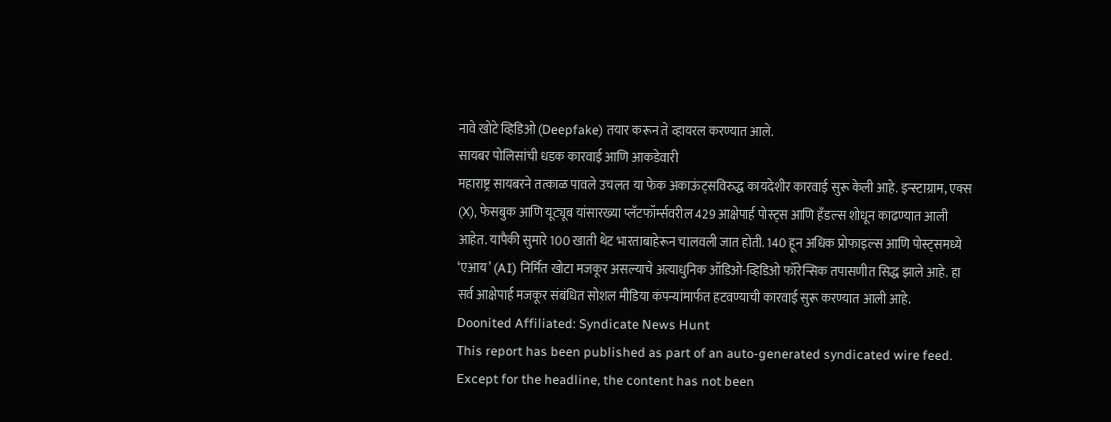नावे खोटे व्हिडिओ (Deepfake) तयार करून ते व्हायरल करण्यात आले.
सायबर पोलिसांची धडक कारवाई आणि आकडेवारी
महाराष्ट्र सायबरने तत्काळ पावले उचलत या फेक अकाऊंट्सविरुद्ध कायदेशीर कारवाई सुरू केली आहे. इन्स्टाग्राम, एक्स (X), फेसबुक आणि यूट्यूब यांसारख्या प्लॅटफॉर्म्सवरील 429 आक्षेपार्ह पोस्ट्स आणि हँडल्स शोधून काढण्यात आली आहेत. यापैकी सुमारे 100 खाती थेट भारताबाहेरून चालवली जात होती. 140 हून अधिक प्रोफाइल्स आणि पोस्ट्समध्ये ‘एआय’ (AI) निर्मित खोटा मजकूर असल्याचे अत्याधुनिक ऑडिओ-व्हिडिओ फॉरेन्सिक तपासणीत सिद्ध झाले आहे. हा सर्व आक्षेपार्ह मजकूर संबंधित सोशल मीडिया कंपन्यांमार्फत हटवण्याची कारवाई सुरू करण्यात आली आहे.
Doonited Affiliated: Syndicate News Hunt
This report has been published as part of an auto-generated syndicated wire feed. Except for the headline, the content has not been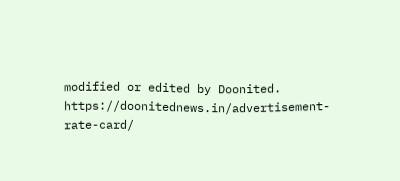modified or edited by Doonited.
https://doonitednews.in/advertisement-rate-card/